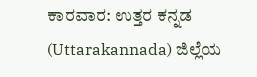ಕಾರವಾರ: ಉತ್ತರ ಕನ್ನಡ (Uttarakannada) ಜಿಲ್ಲೆಯ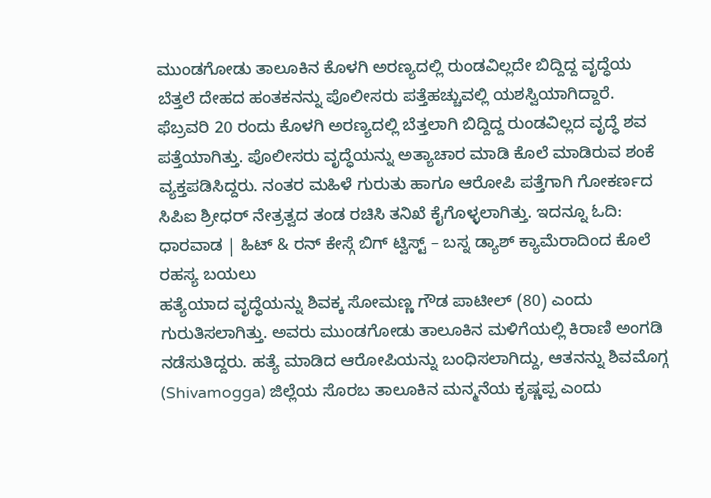ಮುಂಡಗೋಡು ತಾಲೂಕಿನ ಕೊಳಗಿ ಅರಣ್ಯದಲ್ಲಿ ರುಂಡವಿಲ್ಲದೇ ಬಿದ್ದಿದ್ದ ವೃದ್ಧೆಯ ಬೆತ್ತಲೆ ದೇಹದ ಹಂತಕನನ್ನು ಪೊಲೀಸರು ಪತ್ತೆಹಚ್ಚುವಲ್ಲಿ ಯಶಸ್ವಿಯಾಗಿದ್ದಾರೆ.
ಫೆಬ್ರವರಿ 20 ರಂದು ಕೊಳಗಿ ಅರಣ್ಯದಲ್ಲಿ ಬೆತ್ತಲಾಗಿ ಬಿದ್ದಿದ್ದ ರುಂಡವಿಲ್ಲದ ವೃದ್ಧೆ ಶವ ಪತ್ತೆಯಾಗಿತ್ತು. ಪೊಲೀಸರು ವೃದ್ಧೆಯನ್ನು ಅತ್ಯಾಚಾರ ಮಾಡಿ ಕೊಲೆ ಮಾಡಿರುವ ಶಂಕೆ ವ್ಯಕ್ತಪಡಿಸಿದ್ದರು. ನಂತರ ಮಹಿಳೆ ಗುರುತು ಹಾಗೂ ಆರೋಪಿ ಪತ್ತೆಗಾಗಿ ಗೋಕರ್ಣದ ಸಿಪಿಐ ಶ್ರೀಧರ್ ನೇತ್ರತ್ವದ ತಂಡ ರಚಿಸಿ ತನಿಖೆ ಕೈಗೊಳ್ಳಲಾಗಿತ್ತು. ಇದನ್ನೂ ಓದಿ: ಧಾರವಾಡ | ಹಿಟ್ & ರನ್ ಕೇಸ್ಗೆ ಬಿಗ್ ಟ್ವಿಸ್ಟ್ – ಬಸ್ನ ಡ್ಯಾಶ್ ಕ್ಯಾಮೆರಾದಿಂದ ಕೊಲೆ ರಹಸ್ಯ ಬಯಲು
ಹತ್ಯೆಯಾದ ವೃದ್ಧೆಯನ್ನು ಶಿವಕ್ಕ ಸೋಮಣ್ಣ ಗೌಡ ಪಾಟೀಲ್ (80) ಎಂದು ಗುರುತಿಸಲಾಗಿತ್ತು. ಅವರು ಮುಂಡಗೋಡು ತಾಲೂಕಿನ ಮಳಿಗೆಯಲ್ಲಿ ಕಿರಾಣಿ ಅಂಗಡಿ ನಡೆಸುತಿದ್ದರು. ಹತ್ಯೆ ಮಾಡಿದ ಆರೋಪಿಯನ್ನು ಬಂಧಿಸಲಾಗಿದ್ದು, ಆತನನ್ನು ಶಿವಮೊಗ್ಗ (Shivamogga) ಜಿಲ್ಲೆಯ ಸೊರಬ ತಾಲೂಕಿನ ಮನ್ಮನೆಯ ಕೃಷ್ಣಪ್ಪ ಎಂದು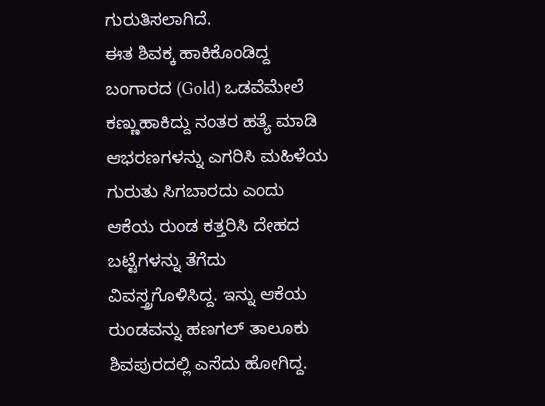ಗುರುತಿಸಲಾಗಿದೆ.
ಈತ ಶಿವಕ್ಕ ಹಾಕಿಕೊಂಡಿದ್ದ ಬಂಗಾರದ (Gold) ಒಡವೆಮೇಲೆ ಕಣ್ಣುಹಾಕಿದ್ದು ನಂತರ ಹತ್ಯೆ ಮಾಡಿ ಆಭರಣಗಳನ್ನು ಎಗರಿಸಿ ಮಹಿಳೆಯ ಗುರುತು ಸಿಗಬಾರದು ಎಂದು ಆಕೆಯ ರುಂಡ ಕತ್ತರಿಸಿ ದೇಹದ ಬಟ್ಟೆಗಳನ್ನು ತೆಗೆದು ವಿವಸ್ತ್ರಗೊಳಿಸಿದ್ದ. ಇನ್ನು ಆಕೆಯ ರುಂಡವನ್ನು ಹಣಗಲ್ ತಾಲೂಕು ಶಿವಪುರದಲ್ಲಿ ಎಸೆದು ಹೋಗಿದ್ದ.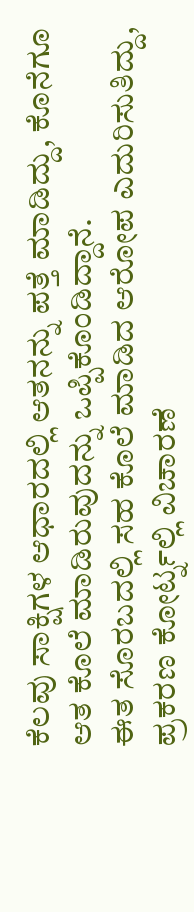ಕೆಲವು ಸಾಕ್ಷಿಗಳ ಆಧಾರದಲ್ಲಿ ಆತನನ್ನು ಪತ್ತೆ ಮಾಡಿದ್ದು, ಕೊನೆಗೂ ಆತ ಕೊಲೆ ಮಾಡಿರುವುದನ್ನು ಒಪ್ಪಿಕೊಂಡಿದ್ದಾನೆ.
ಈತ ಸೊರಬದಲ್ಲಿ ಸಹ ಕೊಲೆ ಮಾಡಿದ ಆರೋಪ ಎದುರಿಸುತಿದ್ದು, ಪ್ರಕರಣ ಕೋರ್ಟ್ನಲ್ಲಿ ವಿಚಾರಣೆ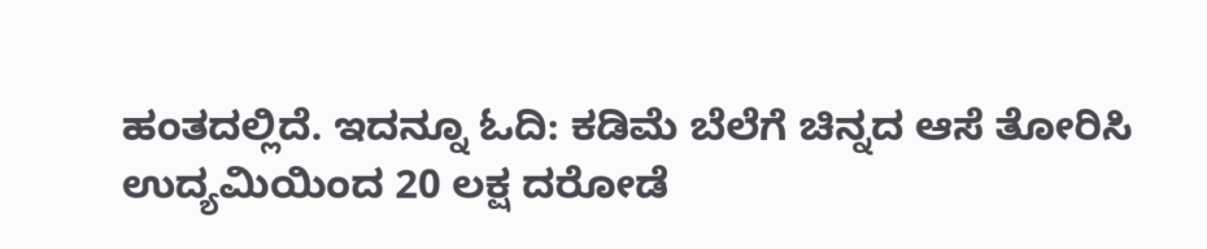ಹಂತದಲ್ಲಿದೆ. ಇದನ್ನೂ ಓದಿ: ಕಡಿಮೆ ಬೆಲೆಗೆ ಚಿನ್ನದ ಆಸೆ ತೋರಿಸಿ ಉದ್ಯಮಿಯಿಂದ 20 ಲಕ್ಷ ದರೋಡೆ